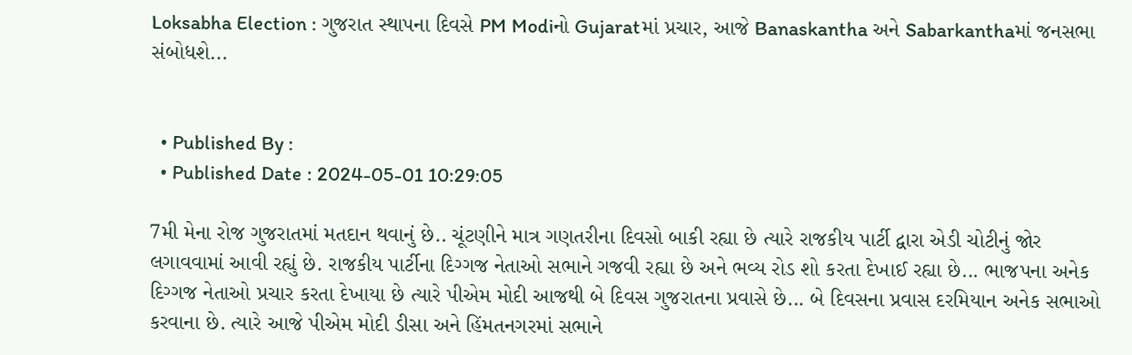Loksabha Election : ગુજરાત સ્થાપના દિવસે PM Modiનો Gujaratમાં પ્રચાર, આજે Banaskantha અને Sabarkanthaમાં જનસભા સંબોધશે...


  • Published By :
  • Published Date : 2024-05-01 10:29:05

7મી મેના રોજ ગુજરાતમાં મતદાન થવાનું છે.. ચૂંટણીને માત્ર ગણતરીના દિવસો બાકી રહ્યા છે ત્યારે રાજકીય પાર્ટી દ્વારા એડી ચોટીનું જોર લગાવવામાં આવી રહ્યું છે. રાજકીય પાર્ટીના દિગ્ગજ નેતાઓ સભાને ગજવી રહ્યા છે અને ભવ્ય રોડ શો કરતા દેખાઈ રહ્યા છે... ભાજપના અનેક દિગ્ગજ નેતાઓ પ્રચાર કરતા દેખાયા છે ત્યારે પીએમ મોદી આજથી બે દિવસ ગુજરાતના પ્રવાસે છે... બે દિવસના પ્રવાસ દરમિયાન અનેક સભાઓ કરવાના છે. ત્યારે આજે પીએમ મોદી ડીસા અને હિંમતનગરમાં સભાને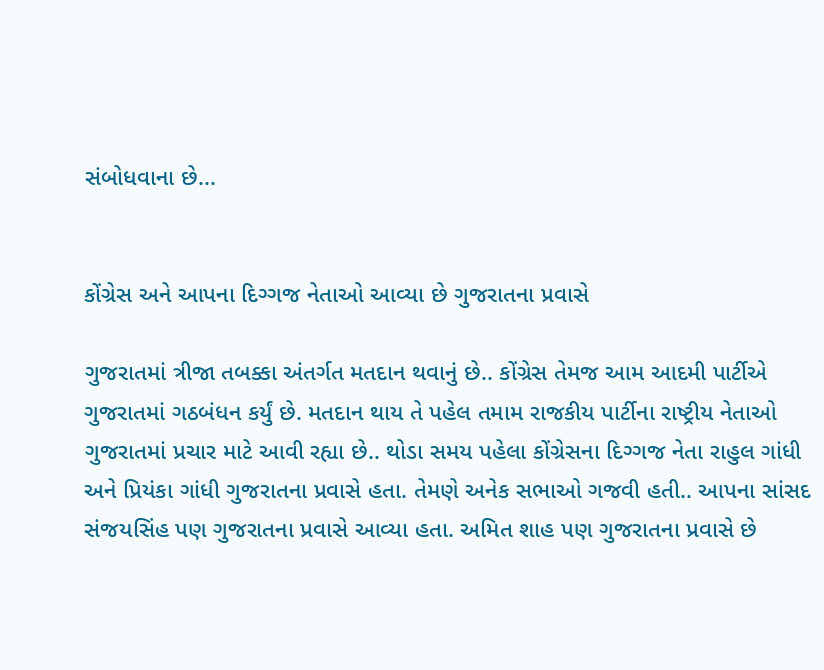સંબોધવાના છે...


કોંગ્રેસ અને આપના દિગ્ગજ નેતાઓ આવ્યા છે ગુજરાતના પ્રવાસે

ગુજરાતમાં ત્રીજા તબક્કા અંતર્ગત મતદાન થવાનું છે.. કોંગ્રેસ તેમજ આમ આદમી પાર્ટીએ ગુજરાતમાં ગઠબંધન કર્યું છે. મતદાન થાય તે પહેલ તમામ રાજકીય પાર્ટીના રાષ્ટ્રીય નેતાઓ ગુજરાતમાં પ્રચાર માટે આવી રહ્યા છે.. થોડા સમય પહેલા કોંગ્રેસના દિગ્ગજ નેતા રાહુલ ગાંધી અને પ્રિયંકા ગાંધી ગુજરાતના પ્રવાસે હતા. તેમણે અનેક સભાઓ ગજવી હતી.. આપના સાંસદ સંજયસિંહ પણ ગુજરાતના પ્રવાસે આવ્યા હતા. અમિત શાહ પણ ગુજરાતના પ્રવાસે છે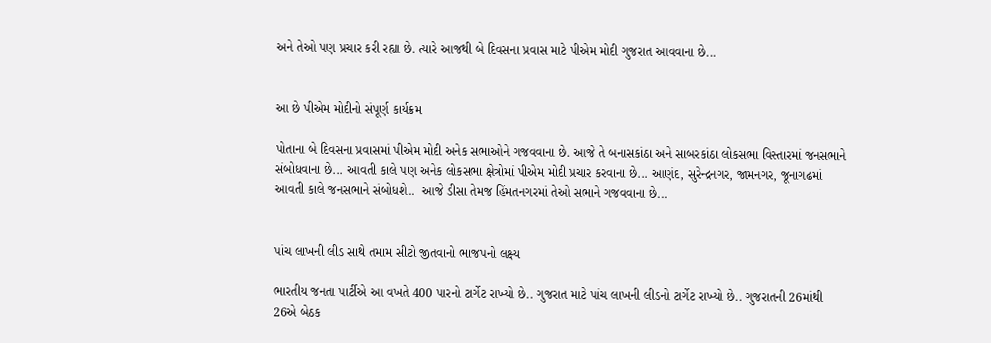અને તેઓ પણ પ્રચાર કરી રહ્યા છે. ત્યારે આજથી બે દિવસના પ્રવાસ માટે પીએમ મોદી ગુજરાત આવવાના છે...


આ છે પીએમ મોદીનો સંપૂર્ણ કાર્યક્રમ

પોતાના બે દિવસના પ્રવાસમાં પીએમ મોદી અનેક સભાઓને ગજવવાના છે. આજે તે બનાસકાંઠા અને સાબરકાંઠા લોકસભા વિસ્તારમાં જનસભાને સંબોધવાના છે... આવતી કાલે પણ અનેક લોકસભા ક્ષેત્રોમાં પીએમ મોદી પ્રચાર કરવાના છે... આણંદ, સુરેન્દ્રનગર, જામનગર, જૂનાગઢમાં આવતી કાલે જનસભાને સંબોધશે..  આજે ડીસા તેમજ હિંમતનગરમાં તેઓ સભાને ગજવવાના છે...


પાંચ લાખની લીડ સાથે તમામ સીટો જીતવાનો ભાજપનો લક્ષ્ય

ભારતીય જનતા પાર્ટીએ આ વખતે 400 પારનો ટાર્ગેટ રાખ્યો છે.. ગુજરાત માટે પાંચ લાખની લીડનો ટાર્ગેટ રાખ્યો છે.. ગુજરાતની 26માંથી 26એ બેઠક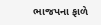ભાજપના ફાળે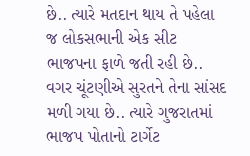છે.. ત્યારે મતદાન થાય તે પહેલા જ લોકસભાની એક સીટ ભાજપના ફાળે જતી રહી છે.. વગર ચૂંટણીએ સુરતને તેના સાંસદ મળી ગયા છે.. ત્યારે ગુજરાતમાં ભાજપ પોતાનો ટાર્ગેટ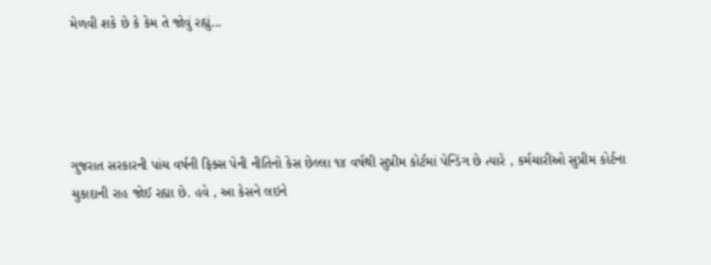મેળવી શકે છે કે કેમ તે જોવું રહ્યું...




ગુજરાત સરકારની પાંચ વર્ષની ફિક્સ પેની નીતિનો કેસ છેલ્લા ૧૪ વર્ષથી સુપ્રીમ કોર્ટમાં પેન્ડિંગ છે ત્યારે , કર્મચારીઓ સુપ્રીમ કોર્ટના ચુકાદાની રાહ જોઈ રહ્યા છે. હવે , આ કેસને લઇને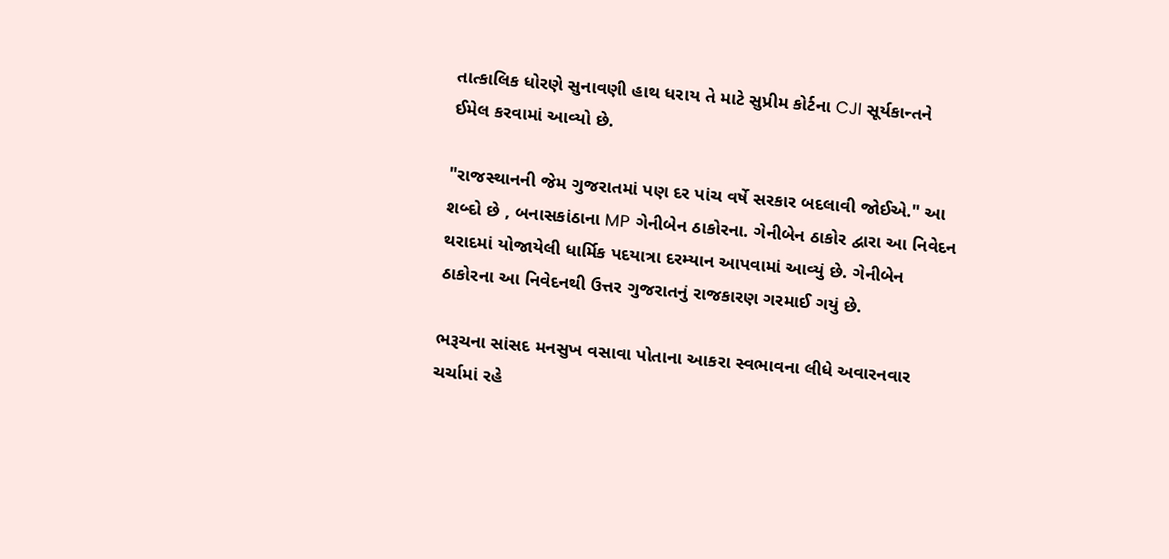તાત્કાલિક ધોરણે સુનાવણી હાથ ધરાય તે માટે સુપ્રીમ કોર્ટના CJI સૂર્યકાન્તને ઈમેલ કરવામાં આવ્યો છે.

"રાજસ્થાનની જેમ ગુજરાતમાં પણ દર પાંચ વર્ષે સરકાર બદલાવી જોઈએ." આ શબ્દો છે , બનાસકાંઠાના MP ગેનીબેન ઠાકોરના. ગેનીબેન ઠાકોર દ્વારા આ નિવેદન થરાદમાં યોજાયેલી ધાર્મિક પદયાત્રા દરમ્યાન આપવામાં આવ્યું છે. ગેનીબેન ઠાકોરના આ નિવેદનથી ઉત્તર ગુજરાતનું રાજકારણ ગરમાઈ ગયું છે.

ભરૂચના સાંસદ મનસુખ વસાવા પોતાના આકરા સ્વભાવના લીધે અવારનવાર ચર્ચામાં રહે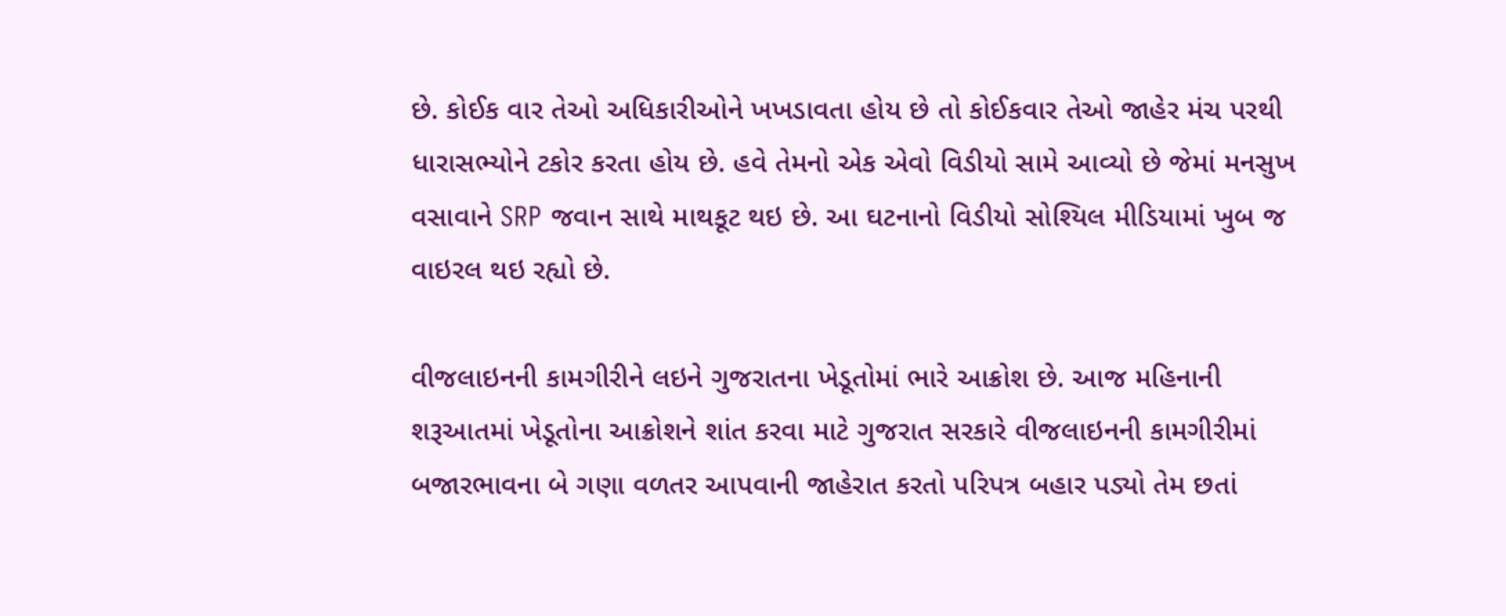છે. કોઈક વાર તેઓ અધિકારીઓને ખખડાવતા હોય છે તો કોઈકવાર તેઓ જાહેર મંચ પરથી ધારાસભ્યોને ટકોર કરતા હોય છે. હવે તેમનો એક એવો વિડીયો સામે આવ્યો છે જેમાં મનસુખ વસાવાને SRP જવાન સાથે માથકૂટ થઇ છે. આ ઘટનાનો વિડીયો સોશ્યિલ મીડિયામાં ખુબ જ વાઇરલ થઇ રહ્યો છે.

વીજલાઇનની કામગીરીને લઇને ગુજરાતના ખેડૂતોમાં ભારે આક્રોશ છે. આજ મહિનાની શરૂઆતમાં ખેડૂતોના આક્રોશને શાંત કરવા માટે ગુજરાત સરકારે વીજલાઇનની કામગીરીમાં બજારભાવના બે ગણા વળતર આપવાની જાહેરાત કરતો પરિપત્ર બહાર પડ્યો તેમ છતાં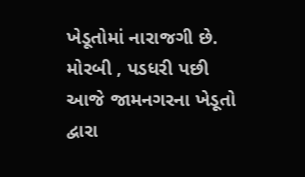ખેડૂતોમાં નારાજગી છે. મોરબી , પડધરી પછી આજે જામનગરના ખેડૂતો દ્વારા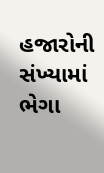હજારોની સંખ્યામાં ભેગા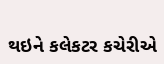થઇને કલેકટર કચેરીએ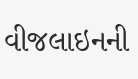વીજલાઇનની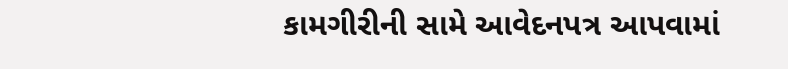કામગીરીની સામે આવેદનપત્ર આપવામાં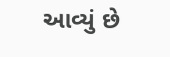આવ્યું છે